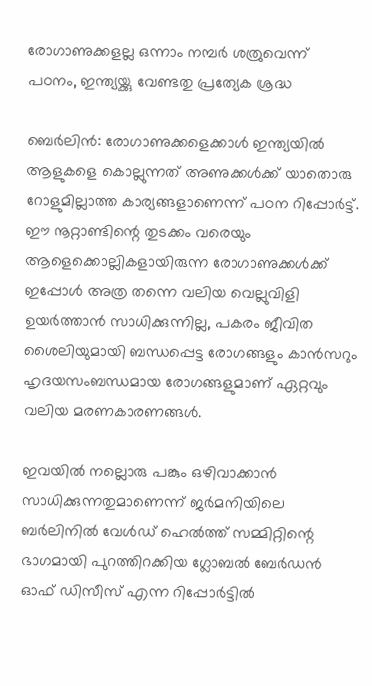രോഗാണുക്കളല്ല ഒന്നാം നമ്പര്‍ ശത്രുവെന്ന് പഠനം, ഇന്ത്യയ്ക്കു വേണ്ടതു പ്രത്യേക ശ്രദ്ധ

ബെര്‍ലിന്‍: രോഗാണുക്കളെക്കാള്‍ ഇന്ത്യയില്‍ ആളുകളെ കൊല്ലുന്നത് അണുക്കള്‍ക്ക് യാതൊരു റോളുമില്ലാത്ത കാര്യങ്ങളാണെന്ന് പഠന റിപ്പോര്‍ട്ട്. ഈ നൂറ്റാണ്ടിന്റെ തുടക്കം വരെയും ആളെക്കൊല്ലികളായിരുന്ന രോഗാണുക്കള്‍ക്ക് ഇപ്പോള്‍ അത്ര തന്നെ വലിയ വെല്ലുവിളി ഉയര്‍ത്താന്‍ സാധിക്കുന്നില്ല, പകരം ജീവിത ശൈലിയുമായി ബന്ധപ്പെട്ട രോഗങ്ങളും കാന്‍സറും ഹൃദയസംബന്ധമായ രോഗങ്ങളുമാണ് ഏറ്റവും വലിയ മരണകാരണങ്ങള്‍.

ഇവയില്‍ നല്ലൊരു പങ്കും ഒഴിവാക്കാന്‍ സാധിക്കുന്നതുമാണെന്ന് ജര്‍മനിയിലെ ബര്‍ലിനില്‍ വേള്‍ഡ് ഹെല്‍ത്ത് സമ്മിറ്റിന്റെ ഭാഗമായി പുറത്തിറക്കിയ ഗ്ലോബല്‍ ബേര്‍ഡന്‍ ഓഫ് ഡിസീസ് എന്ന റിപ്പോര്‍ട്ടില്‍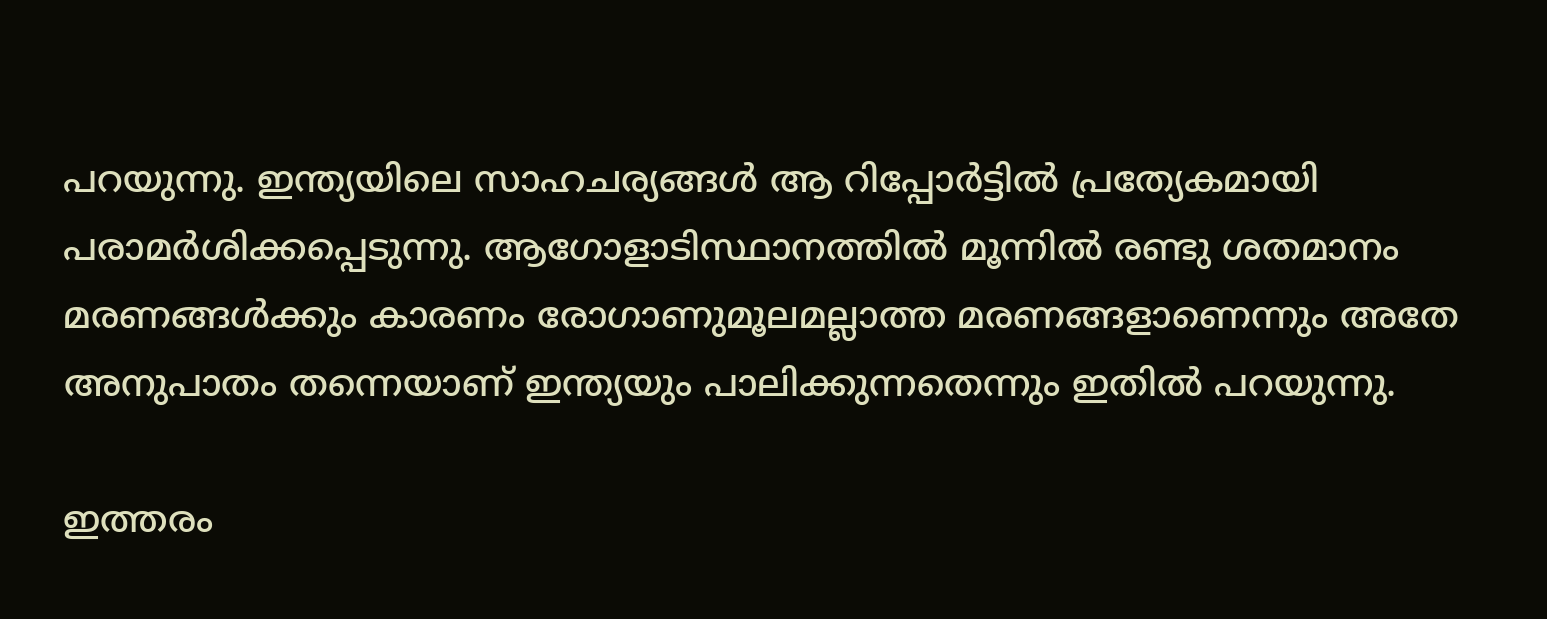പറയുന്നു. ഇന്ത്യയിലെ സാഹചര്യങ്ങള്‍ ആ റിപ്പോര്‍ട്ടില്‍ പ്രത്യേകമായി പരാമര്‍ശിക്കപ്പെടുന്നു. ആഗോളാടിസ്ഥാനത്തില്‍ മൂന്നില്‍ രണ്ടു ശതമാനം മരണങ്ങള്‍ക്കും കാരണം രോഗാണുമൂലമല്ലാത്ത മരണങ്ങളാണെന്നും അതേ അനുപാതം തന്നെയാണ് ഇന്ത്യയും പാലിക്കുന്നതെന്നും ഇതില്‍ പറയുന്നു.

ഇത്തരം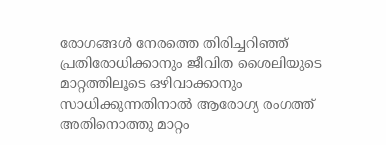രോഗങ്ങള്‍ നേരത്തെ തിരിച്ചറിഞ്ഞ് പ്രതിരോധിക്കാനും ജീവിത ശൈലിയുടെ മാറ്റത്തിലൂടെ ഒഴിവാക്കാനും സാധിക്കുന്നതിനാല്‍ ആരോഗ്യ രംഗത്ത് അതിനൊത്തു മാറ്റം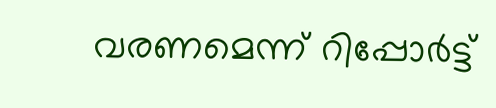വരണമെന്ന് റിപ്പോര്‍ട്ട്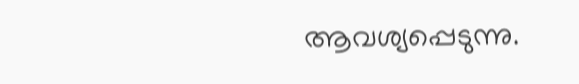ആവശ്യപ്പെടുന്നു.